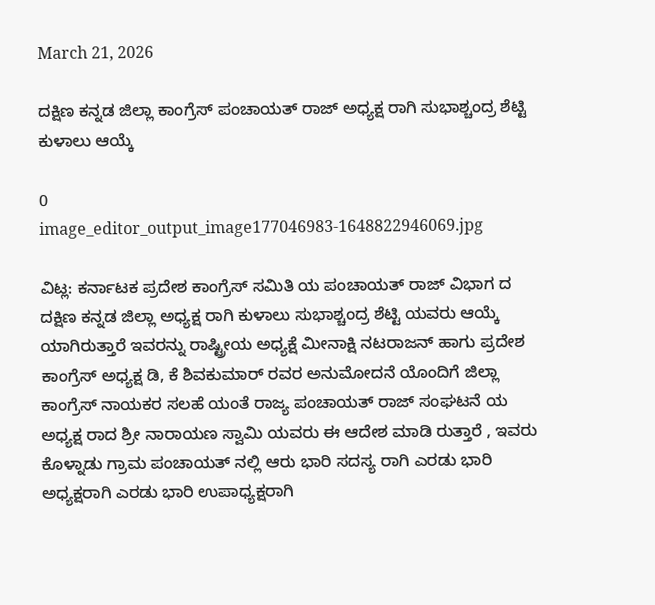March 21, 2026

ದಕ್ಷಿಣ ಕನ್ನಡ ಜಿಲ್ಲಾ ಕಾಂಗ್ರೆಸ್ ಪಂಚಾಯತ್ ರಾಜ್ ಅಧ್ಯಕ್ಷ ರಾಗಿ ಸುಭಾಶ್ಚಂದ್ರ ಶೆಟ್ಟಿ ಕುಳಾಲು ಆಯ್ಕೆ

0
image_editor_output_image177046983-1648822946069.jpg

ವಿಟ್ಲ: ಕರ್ನಾಟಕ ಪ್ರದೇಶ ಕಾಂಗ್ರೆಸ್ ಸಮಿತಿ ಯ ಪಂಚಾಯತ್ ರಾಜ್ ವಿಭಾಗ ದ ದಕ್ಷಿಣ ಕನ್ನಡ ಜಿಲ್ಲಾ ಅಧ್ಯಕ್ಷ ರಾಗಿ ಕುಳಾಲು ಸುಭಾಶ್ಚಂದ್ರ ಶೆಟ್ಟಿ ಯವರು ಆಯ್ಕೆ ಯಾಗಿರುತ್ತಾರೆ ಇವರನ್ನು ರಾಷ್ಟ್ರೀಯ ಅಧ್ಯಕ್ಷೆ ಮೀನಾಕ್ಷಿ ನಟರಾಜನ್ ಹಾಗು ಪ್ರದೇಶ ಕಾಂಗ್ರೆಸ್ ಅಧ್ಯಕ್ಷ ಡಿ, ಕೆ ಶಿವಕುಮಾರ್ ರವರ ಅನುಮೋದನೆ ಯೊಂದಿಗೆ ಜಿಲ್ಲಾ ಕಾಂಗ್ರೆಸ್ ನಾಯಕರ ಸಲಹೆ ಯಂತೆ ರಾಜ್ಯ ಪಂಚಾಯತ್ ರಾಜ್ ಸಂಘಟನೆ ಯ ಅಧ್ಯಕ್ಷ ರಾದ ಶ್ರೀ ನಾರಾಯಣ ಸ್ವಾಮಿ ಯವರು ಈ ಆದೇಶ ಮಾಡಿ ರುತ್ತಾರೆ , ಇವರು ಕೊಳ್ನಾಡು ಗ್ರಾಮ ಪಂಚಾಯತ್ ನಲ್ಲಿ ಆರು ಭಾರಿ ಸದಸ್ಯ ರಾಗಿ ಎರಡು ಭಾರಿ ಅಧ್ಯಕ್ಷರಾಗಿ ಎರಡು ಭಾರಿ ಉಪಾಧ್ಯಕ್ಷರಾಗಿ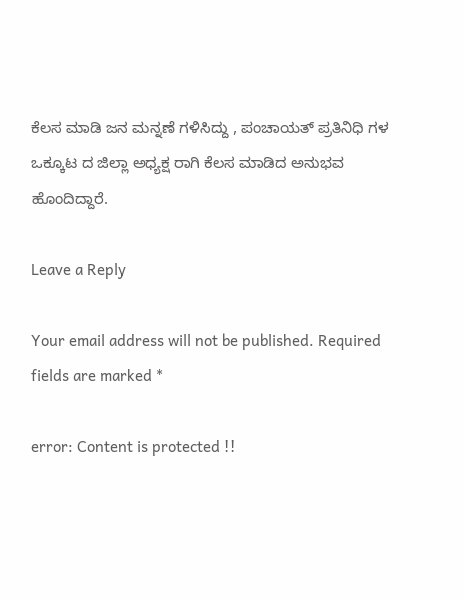ಕೆಲಸ ಮಾಡಿ ಜನ ಮನ್ನಣೆ ಗಳಿಸಿದ್ದು , ಪಂಚಾಯತ್ ಪ್ರತಿನಿಧಿ ಗಳ ಒಕ್ಕೂಟ ದ ಜಿಲ್ಲಾ ಅಧ್ಯಕ್ಷ ರಾಗಿ ಕೆಲಸ ಮಾಡಿದ ಅನುಭವ ಹೊಂದಿದ್ದಾರೆ.

Leave a Reply

Your email address will not be published. Required fields are marked *

error: Content is protected !!